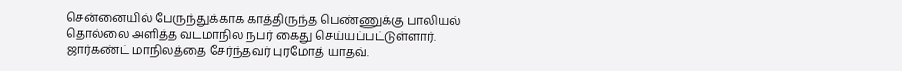சென்னையில் பேருந்துக்காக காத்திருந்த பெண்ணுக்கு பாலியல் தொல்லை அளித்த வடமாநில நபர் கைது செய்யப்பட்டுள்ளார். ஜார்கண்ட் மாநிலத்தை சேர்ந்தவர் புரமோத் யாதவ்.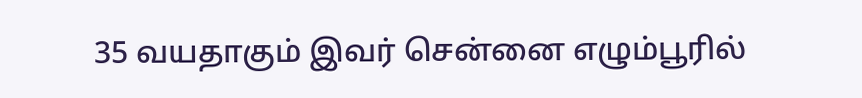35 வயதாகும் இவர் சென்னை எழும்பூரில்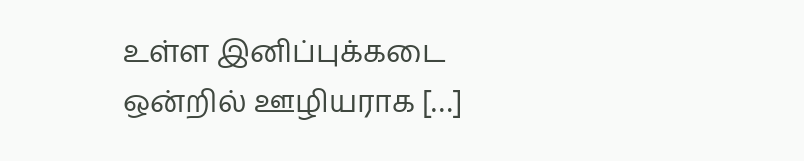உள்ள இனிப்புக்கடை ஒன்றில் ஊழியராக […]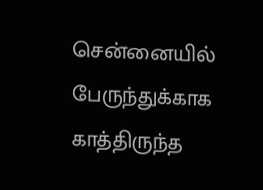சென்னையில் பேருந்துக்காக காத்திருந்த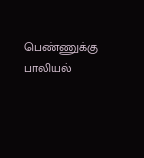பெண்ணுக்கு பாலியல்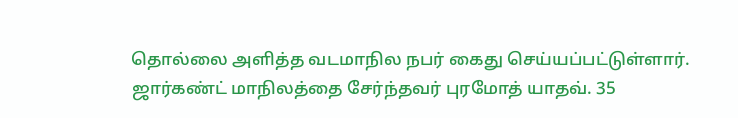தொல்லை அளித்த வடமாநில நபர் கைது செய்யப்பட்டுள்ளார். ஜார்கண்ட் மாநிலத்தை சேர்ந்தவர் புரமோத் யாதவ். 35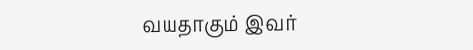வயதாகும் இவர்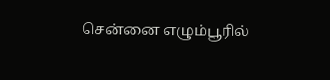சென்னை எழும்பூரில்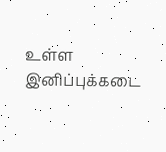உள்ள இனிப்புக்கடை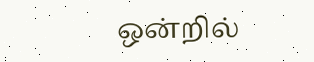ஒன்றில்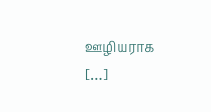ஊழியராக […]